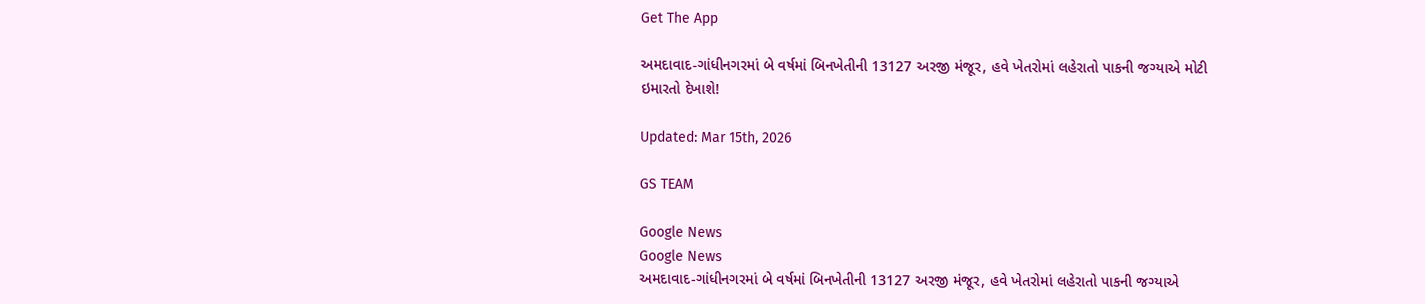Get The App

અમદાવાદ-ગાંધીનગરમાં બે વર્ષમાં બિનખેતીની 13127 અરજી મંજૂર, હવે ખેતરોમાં લહેરાતો પાકની જગ્યાએ મોટી ઇમારતો દેખાશે!

Updated: Mar 15th, 2026

GS TEAM

Google News
Google News
અમદાવાદ-ગાંધીનગરમાં બે વર્ષમાં બિનખેતીની 13127 અરજી મંજૂર, હવે ખેતરોમાં લહેરાતો પાકની જગ્યાએ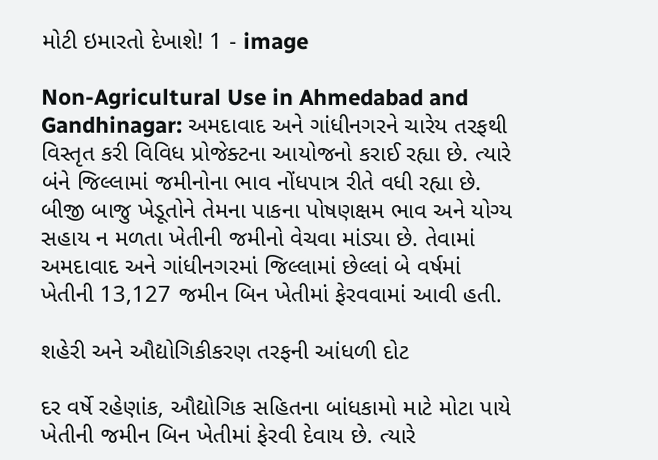મોટી ઇમારતો દેખાશે! 1 - image

Non-Agricultural Use in Ahmedabad and Gandhinagar: અમદાવાદ અને ગાંધીનગરને ચારેય તરફથી વિસ્તૃત કરી વિવિધ પ્રોજેક્ટના આયોજનો કરાઈ રહ્યા છે. ત્યારે બંને જિલ્લામાં જમીનોના ભાવ નોંધપાત્ર રીતે વધી રહ્યા છે. બીજી બાજુ ખેડૂતોને તેમના પાકના પોષણક્ષમ ભાવ અને યોગ્ય સહાય ન મળતા ખેતીની જમીનો વેચવા માંડ્યા છે. તેવામાં અમદાવાદ અને ગાંધીનગરમાં જિલ્લામાં છેલ્લાં બે વર્ષમાં ખેતીની 13,127 જમીન બિન ખેતીમાં ફેરવવામાં આવી હતી.

શહેરી અને ઔદ્યોગિકીકરણ તરફની આંધળી દોટ

દર વર્ષે રહેણાંક, ઔદ્યોગિક સહિતના બાંધકામો માટે મોટા પાયે ખેતીની જમીન બિન ખેતીમાં ફેરવી દેવાય છે. ત્યારે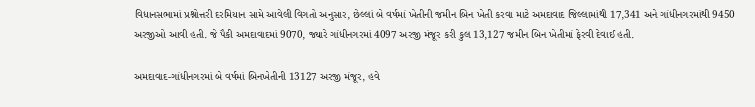વિધાનસભામાં પ્રશ્નોત્તરી દરમિયાન સામે આવેલી વિગતો અનુસાર, છેલ્લાં બે વર્ષમાં ખેતીની જમીન બિન ખેતી કરવા માટે અમદાવાદ જિલ્લામાંથી 17,341 અને ગાંધીનગરમાંથી 9450 અરજીઓ આવી હતી. જે પૈકી અમદાવાદમાં 9070, જ્યારે ગાંધીનગરમાં 4097 અરજી મંજૂર કરી કુલ 13,127 જમીન બિન ખેતીમાં ફેરવી દેવાઈ હતી.

અમદાવાદ-ગાંધીનગરમાં બે વર્ષમાં બિનખેતીની 13127 અરજી મંજૂર, હવે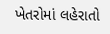ખેતરોમાં લહેરાતો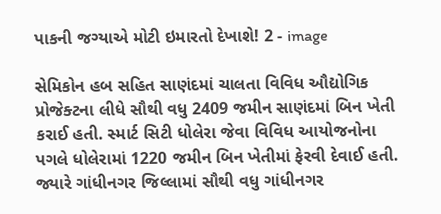પાકની જગ્યાએ મોટી ઇમારતો દેખાશે! 2 - image

સેમિકોન હબ સહિત સાણંદમાં ચાલતા વિવિધ ઔદ્યોગિક પ્રોજેક્ટના લીધે સૌથી વધુ 2409 જમીન સાણંદમાં બિન ખેતી કરાઈ હતી. સ્માર્ટ સિટી ધોલેરા જેવા વિવિધ આયોજનોના પગલે ધોલેરામાં 1220 જમીન બિન ખેતીમાં ફેરવી દેવાઈ હતી. જ્યારે ગાંધીનગર જિલ્લામાં સૌથી વધુ ગાંધીનગર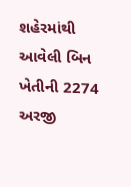શહેરમાંથી આવેલી બિન ખેતીની 2274 અરજી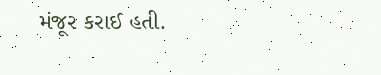મંજૂર કરાઈ હતી.